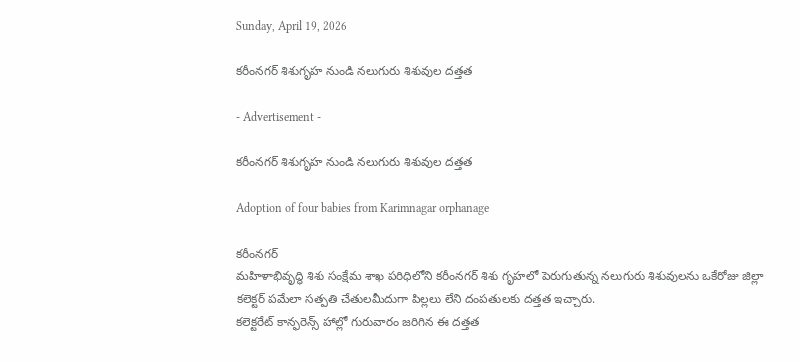Sunday, April 19, 2026

కరీంనగర్ శిశుగృహ నుండి నలుగురు శిశువుల దత్తత

- Advertisement -

కరీంనగర్ శిశుగృహ నుండి నలుగురు శిశువుల దత్తత

Adoption of four babies from Karimnagar orphanage

కరీంనగర్
మహిళాభివృద్ధి శిశు సంక్షేమ శాఖ పరిధిలోని కరీంనగర్ శిశు గృహలో పెరుగుతున్న నలుగురు శిశువులను ఒకేరోజు జిల్లా కలెక్టర్ పమేలా సత్పతి చేతులమీదుగా పిల్లలు లేని దంపతులకు దత్తత ఇచ్చారు.
కలెక్టరేట్ కాన్ఫరెన్స్ హాల్లో గురువారం జరిగిన ఈ దత్తత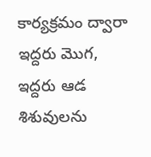కార్యక్రమం ద్వారా ఇద్దరు మొగ, ఇద్దరు ఆడ శిశువులను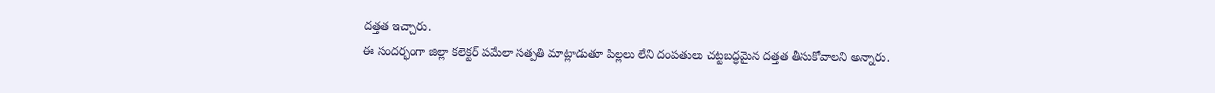దత్తత ఇచ్చారు.
ఈ సందర్భంగా జిల్లా కలెక్టర్ పమేలా సత్పతి మాట్లాడుతూ పిల్లలు లేని దంపతులు చట్టబద్ధమైన దత్తత తీసుకోవాలని అన్నారు.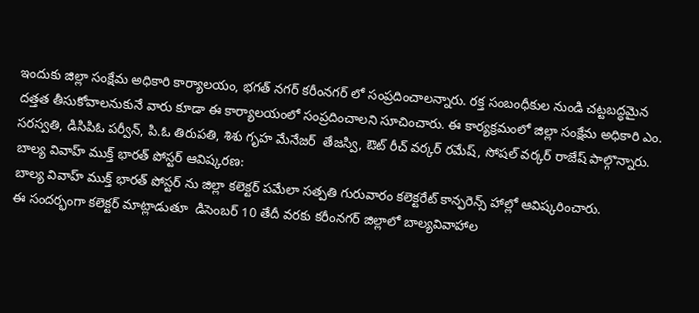ఇందుకు జిల్లా సంక్షేమ అధికారి కార్యాలయం, భగత్ నగర్ కరీంనగర్ లో సంప్రదించాలన్నారు. రక్త సంబంధీకుల నుండి చట్టబద్ధమైన దత్తత తీసుకోవాలనుకునే వారు కూడా ఈ కార్యాలయంలో సంప్రదించాలని సూచించారు. ఈ కార్యక్రమంలో జిల్లా సంక్షేమ అధికారి ఎం. సరస్వతి, డిసిపిఓ పర్వీన్, పి.ఓ తిరుపతి, శిశు గృహ మేనేజర్  తేజస్వి, ఔట్ రీచ్ వర్కర్ రమేష్, సోషల్ వర్కర్ రాజేష్ పాల్గొన్నారు.
బాల్య వివాహ్ ముక్త్ భారత్ పోస్టర్ ఆవిష్కరణ:
బాల్య వివాహ్ ముక్త్ భారత్ పోస్టర్ ను జిల్లా కలెక్టర్ పమేలా సత్పతి గురువారం కలెక్టరేట్ కాన్ఫరెన్స్ హాల్లో ఆవిష్కరించారు.
ఈ సందర్భంగా కలెక్టర్ మాట్లాడుతూ  డిసెంబర్ 10 తేదీ వరకు కరీంనగర్ జిల్లాలో బాల్యవివాహాల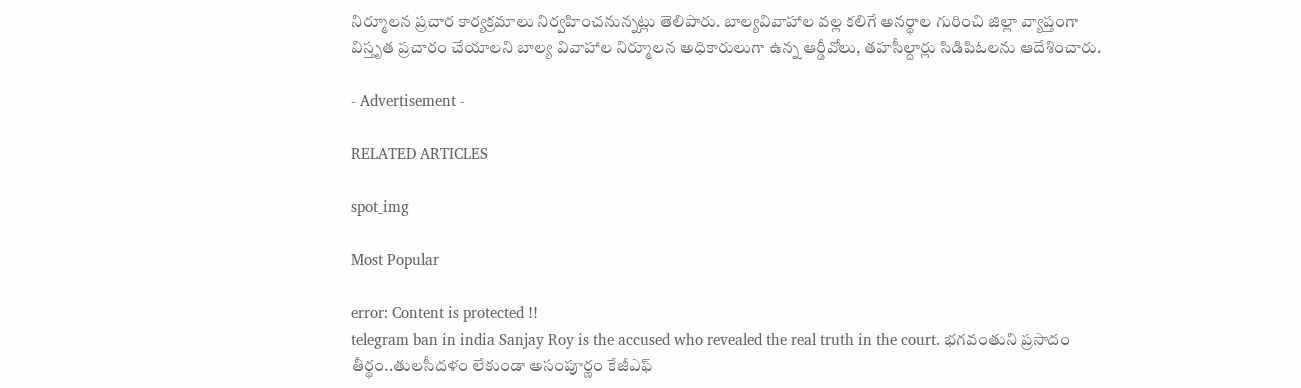నిర్మూలన ప్రచార కార్యక్రమాలు నిర్వహించనున్నట్లు తెలిపారు. బాల్యవివాహాల వల్ల కలిగే అనర్థాల గురించి జిల్లా వ్యాప్తంగా విస్తృత ప్రచారం చేయాలని బాల్య వివాహాల నిర్మూలన అధికారులుగా ఉన్న ఆర్డీవోలు, తహసీల్దార్లు సిడిపిఓలను ఆదేశించారు.

- Advertisement -

RELATED ARTICLES

spot_img

Most Popular

error: Content is protected !!
telegram ban in india Sanjay Roy is the accused who revealed the real truth in the court. భగవంతుని ప్రసాదం తీర్థం..తులసీదళం లేకుండా అసంపూర్ణం కేజీఎఫ్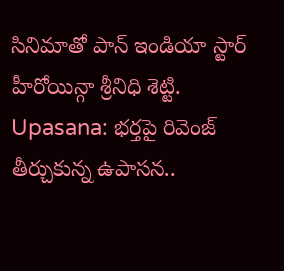సినిమాతో పాన్ ఇండియా స్టార్ హీరోయిన్గా శ్రీనిధి శెట్టి. Upasana: భర్తపై రివెంజ్ తీర్చుకున్న ఉపాసన..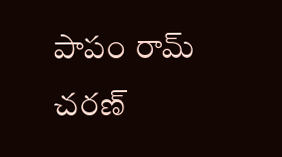పాపం రామ్ చరణ్